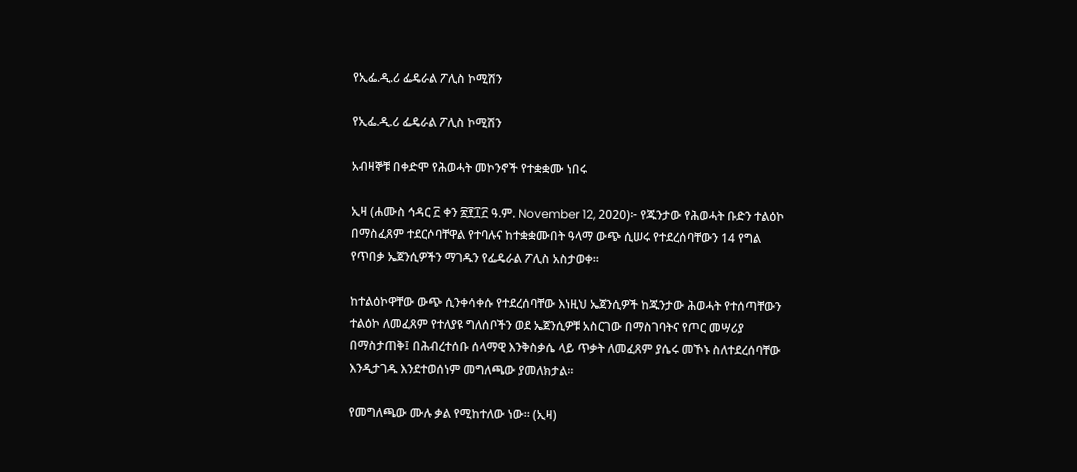የኢፌ.ዲ.ሪ ፌዴራል ፖሊስ ኮሚሽን

የኢፌ.ዲ.ሪ ፌዴራል ፖሊስ ኮሚሽን

አብዛኞቹ በቀድሞ የሕወሓት መኮንኖች የተቋቋሙ ነበሩ

ኢዛ (ሐሙስ ኅዳር ፫ ቀን ፳፻፲፫ ዓ.ም. November 12, 2020)፦ የጁንታው የሕወሓት ቡድን ተልዕኮ በማስፈጸም ተደርሶባቸዋል የተባሉና ከተቋቋሙበት ዓላማ ውጭ ሲሠሩ የተደረሰባቸውን 14 የግል የጥበቃ ኤጀንሲዎችን ማገዱን የፌዴራል ፖሊስ አስታወቀ።

ከተልዕኮዋቸው ውጭ ሲንቀሳቀሱ የተደረሰባቸው እነዚህ ኤጀንሲዎች ከጁንታው ሕወሓት የተሰጣቸውን ተልዕኮ ለመፈጸም የተለያዩ ግለሰቦችን ወደ ኤጀንሲዎቹ አስርገው በማስገባትና የጦር መሣሪያ በማስታጠቅ፤ በሕብረተሰቡ ሰላማዊ እንቅስቃሴ ላይ ጥቃት ለመፈጸም ያሴሩ መኾኑ ስለተደረሰባቸው እንዲታገዱ እንደተወሰነም መግለጫው ያመለክታል።

የመግለጫው ሙሉ ቃል የሚከተለው ነው። (ኢዛ)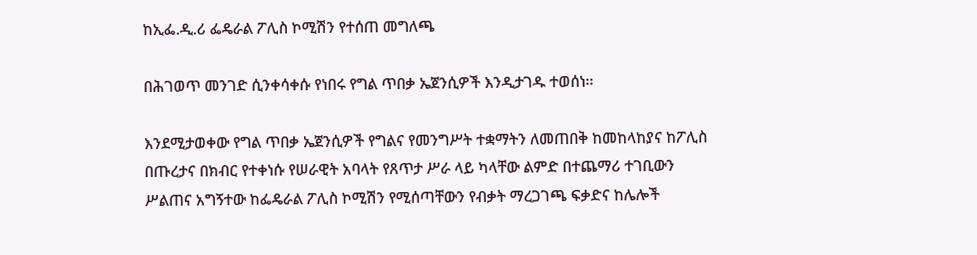ከኢፌ.ዲ.ሪ ፌዴራል ፖሊስ ኮሚሽን የተሰጠ መግለጫ

በሕገወጥ መንገድ ሲንቀሳቀሱ የነበሩ የግል ጥበቃ ኤጀንሲዎች እንዲታገዱ ተወሰነ፡፡

እንደሚታወቀው የግል ጥበቃ ኤጀንሲዎች የግልና የመንግሥት ተቋማትን ለመጠበቅ ከመከላከያና ከፖሊስ በጡረታና በክብር የተቀነሱ የሠራዊት አባላት የጸጥታ ሥራ ላይ ካላቸው ልምድ በተጨማሪ ተገቢውን ሥልጠና አግኝተው ከፌዴራል ፖሊስ ኮሚሽን የሚሰጣቸውን የብቃት ማረጋገጫ ፍቃድና ከሌሎች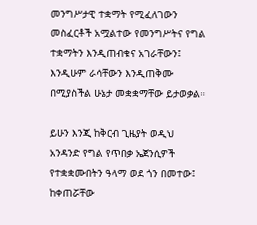መንግሥታዊ ተቋማት የሚፈለገውን መስፈርቶች አሟልተው የመንግሥትና የግል ተቋማትን እንዲጠብቁና አገራቸውን፤ እንዲሁም ራሳቸውን እንዲጠቅሙ በሚያስችል ሁኔታ መቋቋማቸው ይታወቃል።

ይሁን እንጂ ከቅርብ ጊዜያት ወዲህ አንዳንድ የግል የጥበቃ ኤጀንሲዎች የተቋቋሙበትን ዓላማ ወደ ጎን በመተው፤ ከቀጠሯቸው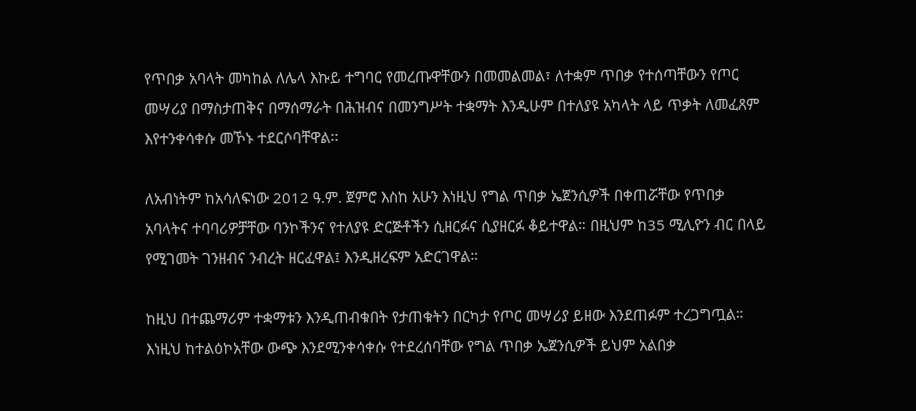የጥበቃ አባላት መካከል ለሌላ እኩይ ተግባር የመረጡዋቸውን በመመልመል፣ ለተቋም ጥበቃ የተሰጣቸውን የጦር መሣሪያ በማስታጠቅና በማሰማራት በሕዝብና በመንግሥት ተቋማት እንዲሁም በተለያዩ አካላት ላይ ጥቃት ለመፈጸም እየተንቀሳቀሱ መኾኑ ተደርሶባቸዋል፡፡

ለአብነትም ከአሳለፍነው 2012 ዓ.ም. ጀምሮ እስከ አሁን እነዚህ የግል ጥበቃ ኤጀንሲዎች በቀጠሯቸው የጥበቃ አባላትና ተባባሪዎቻቸው ባንኮችንና የተለያዩ ድርጅቶችን ሲዘርፉና ሲያዘርፉ ቆይተዋል። በዚህም ከ35 ሚሊዮን ብር በላይ የሚገመት ገንዘብና ንብረት ዘርፈዋል፤ እንዲዘረፍም አድርገዋል።

ከዚህ በተጨማሪም ተቋማቱን እንዲጠብቁበት የታጠቁትን በርካታ የጦር መሣሪያ ይዘው እንደጠፉም ተረጋግጧል። እነዚህ ከተልዕኮአቸው ውጭ እንደሚንቀሳቀሱ የተደረሰባቸው የግል ጥበቃ ኤጀንሲዎች ይህም አልበቃ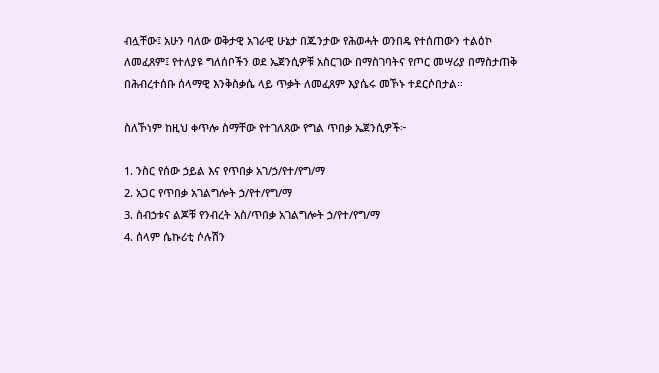ብሏቸው፤ አሁን ባለው ወቅታዊ አገራዊ ሁኔታ በጁንታው የሕወሓት ወንበዴ የተሰጠውን ተልዕኮ ለመፈጸም፤ የተለያዩ ግለሰቦችን ወደ ኤጀንሲዎቹ አስርገው በማስገባትና የጦር መሣሪያ በማስታጠቅ በሕብረተሰቡ ሰላማዊ እንቅስቃሴ ላይ ጥቃት ለመፈጸም እያሴሩ መኾኑ ተደርሶበታል።

ስለኾነም ከዚህ ቀጥሎ ስማቸው የተገለጸው የግል ጥበቃ ኤጀንሲዎች፦

1. ንስር የሰው ኃይል እና የጥበቃ አገ/ኃ/የተ/የግ/ማ
2. አጋር የጥበቃ አገልግሎት ኃ/የተ/የግ/ማ
3. ስብኃቱና ልጆቹ የንብረት አስ/ጥበቃ አገልግሎት ኃ/የተ/የግ/ማ
4. ሰላም ሴኩሪቲ ሶሉሽን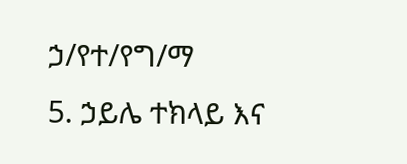ኃ/የተ/የግ/ማ
5. ኃይሌ ተክላይ እና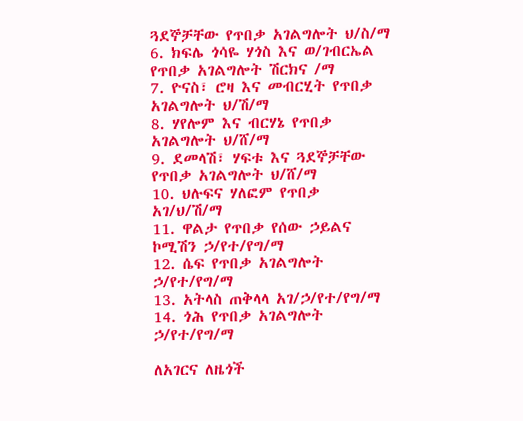ጓደኞቻቸው የጥበቃ አገልግሎት ህ/ስ/ማ
6. ክፍሌ ጎሳዬ ሃጎስ እና ወ/ገብርኤል የጥበቃ አገልግሎት ሽርክና /ማ
7. ዮናስ፣ ሮዛ እና መብርሂት የጥበቃ አገልግሎት ህ/ሽ/ማ
8. ሃየሎም እና ብርሃኔ የጥበቃ አገልግሎት ህ/ሸ/ማ
9. ደመላሽ፣ ሃፍቱ እና ጓደኞቻቸው የጥበቃ አገልግሎት ህ/ሸ/ማ
10. ህሉፍና ሃለፎም የጥበቃ አገ/ህ/ሽ/ማ
11. ዋልታ የጥበቃ የሰው ኃይልና ኮሚሽን ኃ/የተ/የግ/ማ
12. ሴፍ የጥበቃ አገልግሎት ኃ/የተ/የግ/ማ
13. አትላስ ጠቅላላ አገ/ኃ/የተ/የግ/ማ
14. ጎሕ የጥበቃ አገልግሎት ኃ/የተ/የግ/ማ

ለአገርና ለዜጎች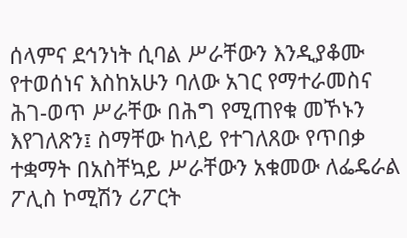ሰላምና ደኅንነት ሲባል ሥራቸውን እንዲያቆሙ የተወሰነና እስከአሁን ባለው አገር የማተራመስና ሕገ-ወጥ ሥራቸው በሕግ የሚጠየቁ መኾኑን እየገለጽን፤ ስማቸው ከላይ የተገለጸው የጥበቃ ተቋማት በአስቸኳይ ሥራቸውን አቁመው ለፌዴራል ፖሊስ ኮሚሽን ሪፖርት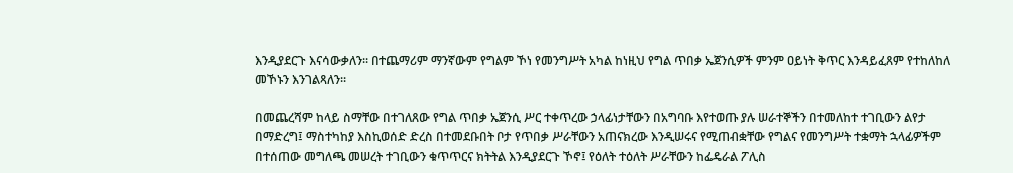እንዲያደርጉ እናሳውቃለን፡፡ በተጨማሪም ማንኛውም የግልም ኾነ የመንግሥት አካል ከነዚህ የግል ጥበቃ ኤጀንሲዎች ምንም ዐይነት ቅጥር እንዳይፈጸም የተከለከለ መኾኑን እንገልጻለን፡፡

በመጨረሻም ከላይ ስማቸው በተገለጸው የግል ጥበቃ ኤጀንሲ ሥር ተቀጥረው ኃላፊነታቸውን በአግባቡ እየተወጡ ያሉ ሠራተኞችን በተመለከተ ተገቢውን ልየታ በማድረግ፤ ማስተካከያ እስኪወሰድ ድረስ በተመደቡበት ቦታ የጥበቃ ሥራቸውን አጠናክረው እንዲሠሩና የሚጠብቋቸው የግልና የመንግሥት ተቋማት ኋላፊዎችም በተሰጠው መግለጫ መሠረት ተገቢውን ቁጥጥርና ክትትል እንዲያደርጉ ኾኖ፤ የዕለት ተዕለት ሥራቸውን ከፌዴራል ፖሊስ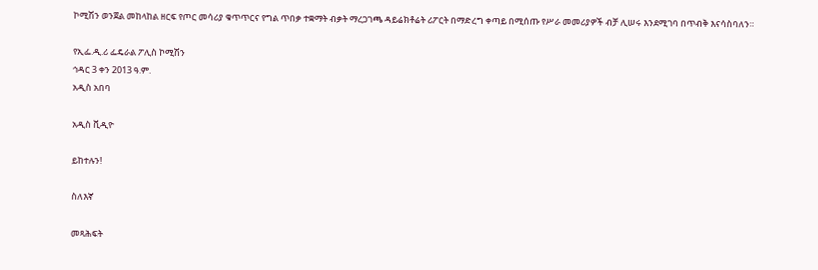ኮሚሽን ወንጀል መከላከል ዘርፍ የጦር መሳሪያ ቁጥጥርና የግል ጥበቃ ተቋማት ብቃት ማረጋገጫ ዳይሬክቶሬት ሪፖርት በማድረግ ቀጣይ በሚሰጡ የሥራ መመሪያዎች ብቻ ሊሠሩ እንደሚገባ በጥብቅ እናሳስባለን።

የኢፌ.ዲ.ሪ ፌዴራል ፖሊስ ኮሚሽን
ኅዳር 3 ቀን 2013 ዓ.ም.
አዲስ አበባ

አዲስ ቪዲዮ

ይከተሉን!

ስለእኛ

መጻሕፍት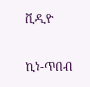ቪዲዮ

ኪነ-ጥበብ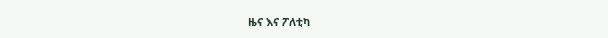ዜና እና ፖለቲካ